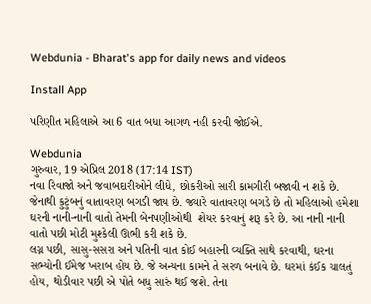Webdunia - Bharat's app for daily news and videos

Install App

પરિણીત મહિલાએ આ 6 વાત બધા આગળ નહી કરવી જોઈએ.

Webdunia
ગુરુવાર, 19 એપ્રિલ 2018 (17:14 IST)
નવા રિવાજો અને જવાબદારીઓને લીધે, છોકરીઓ સારી કામગીરી બજાવી ન શકે છે. જેનાથી કુટુંબનું વાતાવરણ બગડી જાય છે. જ્યારે વાતાવરણ બગડે છે તો મહિલાઓ હમેશા ઘરની નાની-નાની વાતો તેમની બેનપણીઓથી  શેયર કરવાનું શરૂ કરે છે. આ નાની નાની વાતો પછી મોટી મુશ્કેલી ઊભી કરી શકે છે.
લગ્ન પછી, સાસુ-સસરા અને પતિની વાત કોઈ બહારની વ્યક્તિ સાથે કરવાથી, ઘરના સભ્યોની ઈમેજ ખરાબ હોય છે. જે અન્યના કામને તે સરળ બનાવે છે. ઘરમાં કંઈક ચાલતું હોય, થોડીવાર પછી એ પોતે બધુ સારું થઈ જશે. તેના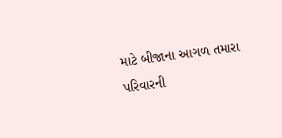માટે બીજાના આગળ તમારા પરિવારની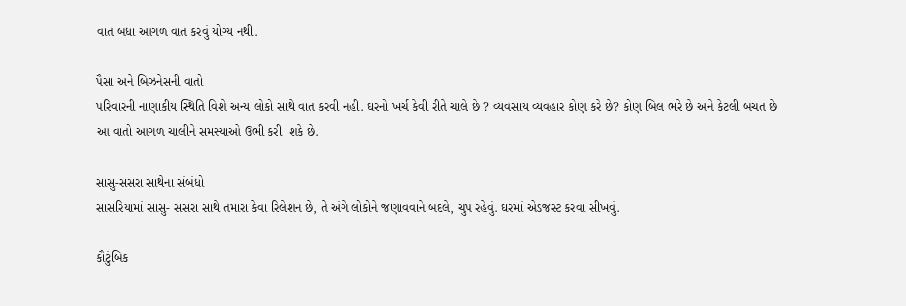વાત બધા આગળ વાત કરવું યોગ્ય નથી.

પૈસા અને બિઝનેસની વાતો
પરિવારની નાણાકીય સ્થિતિ વિશે અન્ય લોકો સાથે વાત કરવી નહી. ઘરનો ખર્ચ કેવી રીતે ચાલે છે ? વ્યવસાય વ્યવહાર કોણ કરે છે? કોણ બિલ ભરે છે અને કેટલી બચત છે આ વાતો આગળ ચાલીને સમસ્યાઓ ઉભી કરી  શકે છે.

સાસુ-સસરા સાથેના સંબંધો
સાસરિયામાં સાસુ- સસરા સાથે તમારા કેવા રિલેશન છે, તે અંગે લોકોને જણાવવાને બદલે, ચુપ રહેવું. ઘરમાં એડજસ્ટ કરવા સીખવું.

કૌટુંબિક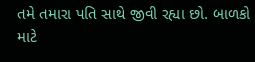તમે તમારા પતિ સાથે જીવી રહ્યા છો. બાળકો માટે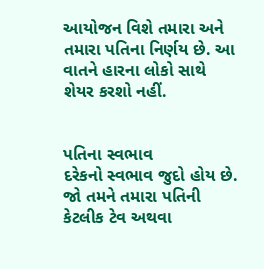આયોજન વિશે તમારા અને તમારા પતિના નિર્ણય છે. આ વાતને હારના લોકો સાથે શેયર કરશો નહીં.


પતિના સ્વભાવ
દરેકનો સ્વભાવ જુદો હોય છે. જો તમને તમારા પતિની કેટલીક ટેવ અથવા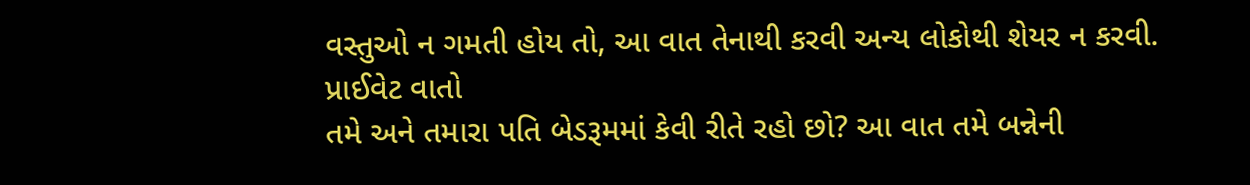વસ્તુઓ ન ગમતી હોય તો, આ વાત તેનાથી કરવી અન્ય લોકોથી શેયર ન કરવી.
પ્રાઈવેટ વાતો
તમે અને તમારા પતિ બેડરૂમમાં કેવી રીતે રહો છો? આ વાત તમે બન્નેની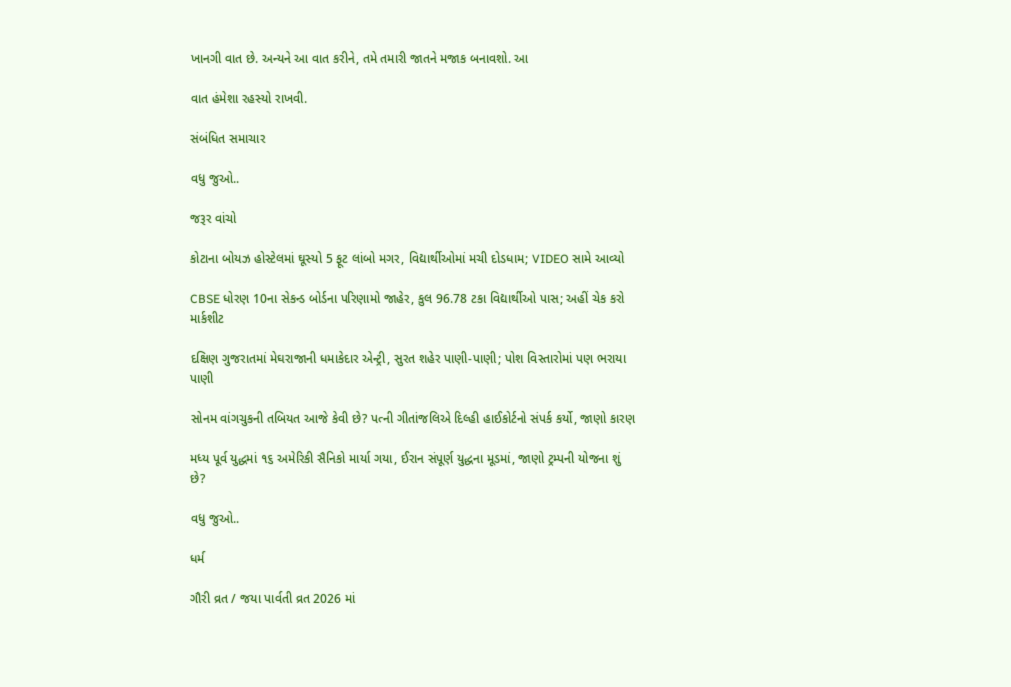ખાનગી વાત છે. અન્યને આ વાત કરીને, તમે તમારી જાતને મજાક બનાવશો. આ

વાત હંમેશા રહસ્યો રાખવી.

સંબંધિત સમાચાર

વધુ જુઓ..

જરૂર વાંચો

કોટાના બોયઝ હોસ્ટેલમાં ઘૂસ્યો 5 ફૂટ લાંબો મગર, વિદ્યાર્થીઓમાં મચી દોડધામ; VIDEO સામે આવ્યો

CBSE ધોરણ 10ના સેકન્ડ બોર્ડના પરિણામો જાહેર, કુલ 96.78 ટકા વિદ્યાર્થીઓ પાસ; અહીં ચેક કરો માર્કશીટ

દક્ષિણ ગુજરાતમાં મેઘરાજાની ધમાકેદાર એન્ટ્રી, સુરત શહેર પાણી-પાણી; પોશ વિસ્તારોમાં પણ ભરાયા પાણી

સોનમ વાંગચુકની તબિયત આજે કેવી છે? પત્ની ગીતાંજલિએ દિલ્હી હાઈકોર્ટનો સંપર્ક કર્યો, જાણો કારણ

મધ્ય પૂર્વ યુદ્ધમાં ૧૬ અમેરિકી સૈનિકો માર્યા ગયા, ઈરાન સંપૂર્ણ યુદ્ધના મૂડમાં, જાણો ટ્રમ્પની યોજના શું છે?

વધુ જુઓ..

ધર્મ

ગૌરી વ્રત / જયા પાર્વતી વ્રત 2026 માં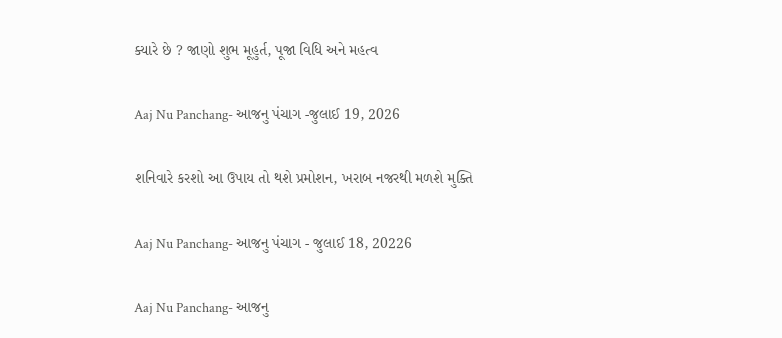ક્યારે છે ? જાણો શુભ મૂહુર્ત, પૂજા વિધિ અને મહત્વ

Aaj Nu Panchang- આજનુ પંચાગ -જુલાઈ 19, 2026

શનિવારે કરશો આ ઉપાય તો થશે પ્રમોશન, ખરાબ નજરથી મળશે મુક્તિ

Aaj Nu Panchang- આજનુ પંચાગ - જુલાઈ 18, 20226

Aaj Nu Panchang- આજનુ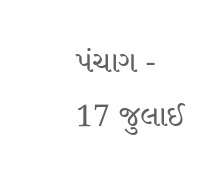પંચાગ - 17 જુલાઈ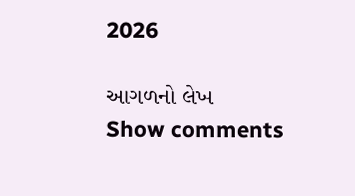2026

આગળનો લેખ
Show comments